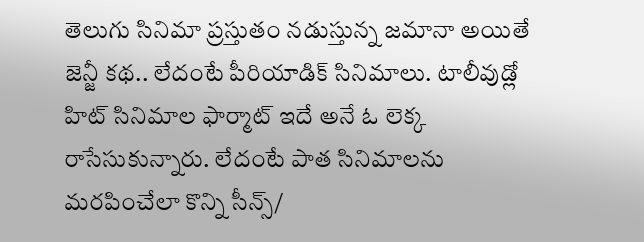తెలుగు సినిమా ప్రస్తుతం నడుస్తున్న జమానా అయితే జెన్జీ కథ.. లేదంటే పీరియాడిక్ సినిమాలు. టాలీవుడ్లో హిట్ సినిమాల ఫార్మాట్ ఇదే అనే ఓ లెక్క రాసేసుకున్నారు. లేదంటే పాత సినిమాలను మరపించేలా కొన్ని సీన్స్/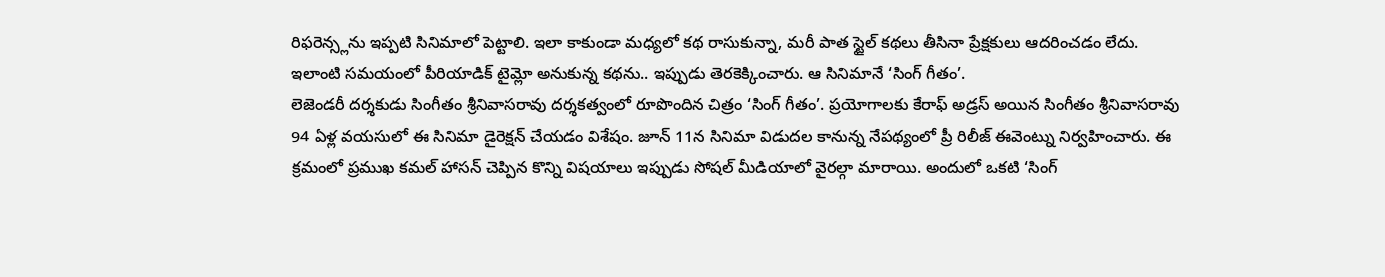రిఫరెన్స్లను ఇప్పటి సినిమాలో పెట్టాలి. ఇలా కాకుండా మధ్యలో కథ రాసుకున్నా, మరీ పాత స్టైల్ కథలు తీసినా ప్రేక్షకులు ఆదరించడం లేదు. ఇలాంటి సమయంలో పీరియాడిక్ టైమ్లో అనుకున్న కథను.. ఇప్పుడు తెరకెక్కించారు. ఆ సినిమానే ‘సింగ్ గీతం’.
లెజెండరీ దర్శకుడు సింగీతం శ్రీనివాసరావు దర్శకత్వంలో రూపొందిన చిత్రం ‘సింగ్ గీతం’. ప్రయోగాలకు కేరాఫ్ అడ్రస్ అయిన సింగీతం శ్రీనివాసరావు 94 ఏళ్ల వయసులో ఈ సినిమా డైరెక్షన్ చేయడం విశేషం. జూన్ 11న సినిమా విడుదల కానున్న నేపథ్యంలో ప్రీ రిలీజ్ ఈవెంట్ను నిర్వహించారు. ఈ క్రమంలో ప్రముఖ కమల్ హాసన్ చెప్పిన కొన్ని విషయాలు ఇప్పుడు సోషల్ మీడియాలో వైరల్గా మారాయి. అందులో ఒకటి ‘సింగ్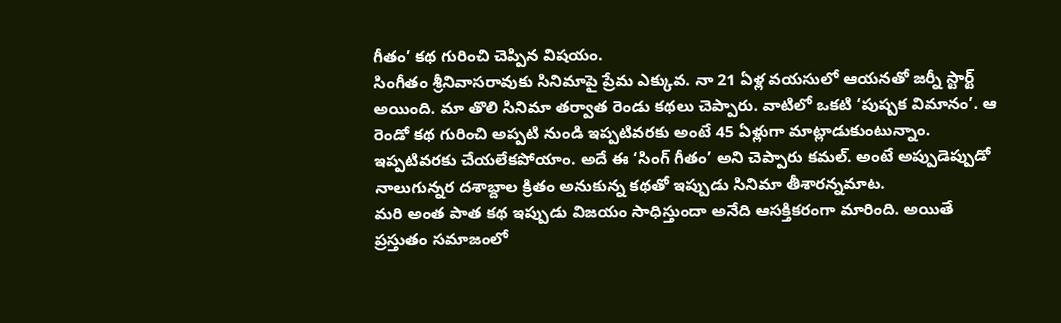గీతం’ కథ గురించి చెప్పిన విషయం.
సింగీతం శ్రీనివాసరావుకు సినిమాపై ప్రేమ ఎక్కువ. నా 21 ఏళ్ల వయసులో ఆయనతో జర్నీ స్టార్ట్ అయింది. మా తొలి సినిమా తర్వాత రెండు కథలు చెప్పారు. వాటిలో ఒకటి ‘పుష్పక విమానం’. ఆ రెండో కథ గురించి అప్పటి నుండి ఇప్పటివరకు అంటే 45 ఏళ్లుగా మాట్లాడుకుంటున్నాం. ఇప్పటివరకు చేయలేకపోయాం. అదే ఈ ‘సింగ్ గీతం’ అని చెప్పారు కమల్. అంటే అప్పుడెప్పుడో నాలుగున్నర దశాబ్దాల క్రితం అనుకున్న కథతో ఇప్పుడు సినిమా తీశారన్నమాట.
మరి అంత పాత కథ ఇప్పుడు విజయం సాధిస్తుందా అనేది ఆసక్తికరంగా మారింది. అయితే ప్రస్తుతం సమాజంలో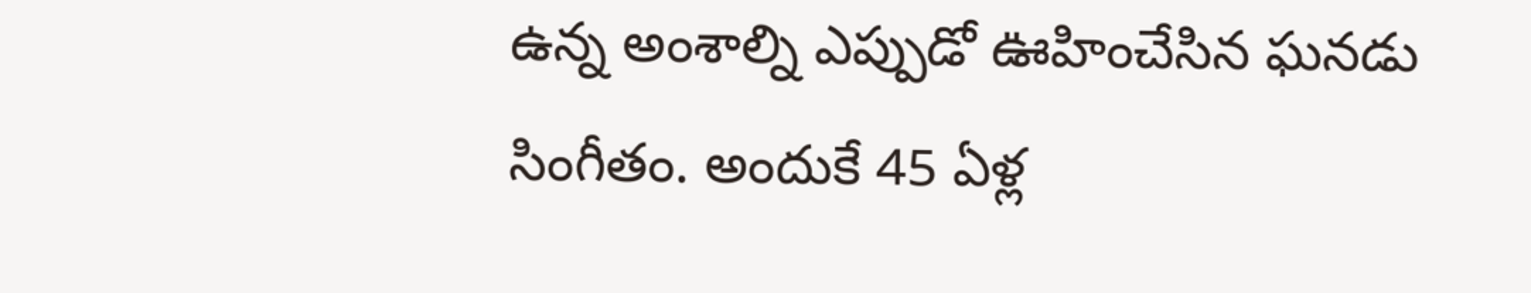ఉన్న అంశాల్ని ఎప్పుడో ఊహించేసిన ఘనడు సింగీతం. అందుకే 45 ఏళ్ల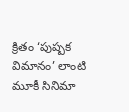క్రితం ‘పుష్పక విమానం’ లాంటి మూకీ సినిమా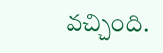వచ్చింది.